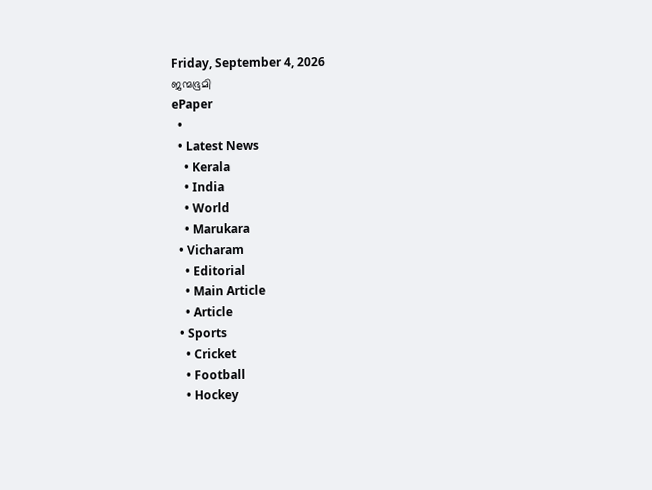Friday, September 4, 2026
ജന്മഭൂമി
ePaper
  •
  • Latest News
    • Kerala
    • India
    • World
    • Marukara
  • Vicharam
    • Editorial
    • Main Article
    • Article
  • Sports
    • Cricket
    • Football
    • Hockey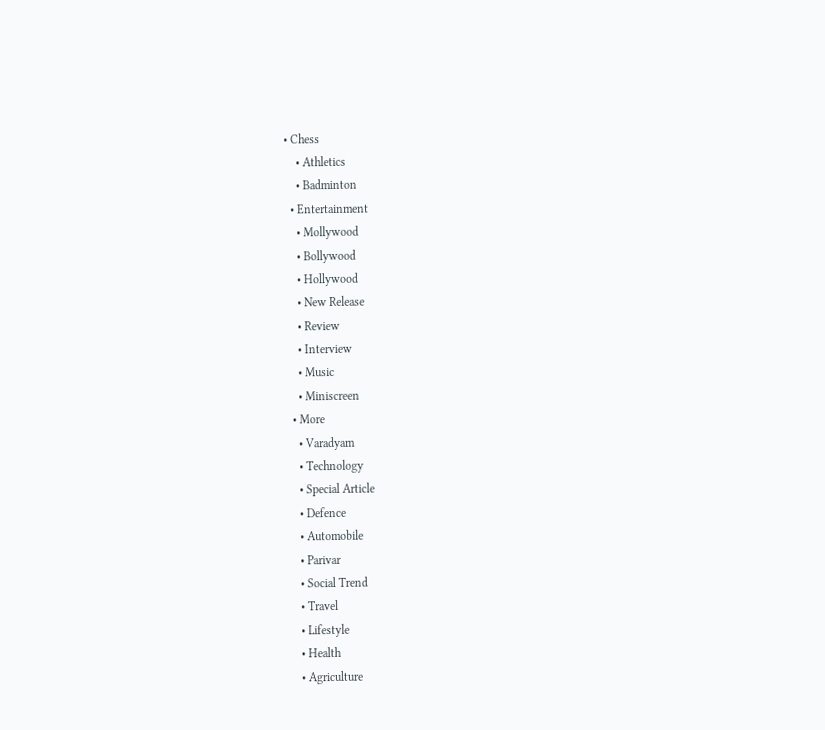• Chess
    • Athletics
    • Badminton
  • Entertainment
    • Mollywood
    • Bollywood
    • Hollywood
    • New Release
    • Review
    • Interview
    • Music
    • Miniscreen
  • More
    • Varadyam
    • Technology
    • Special Article
    • Defence
    • Automobile
    • Parivar
    • Social Trend
    • Travel
    • Lifestyle
    • Health
    • Agriculture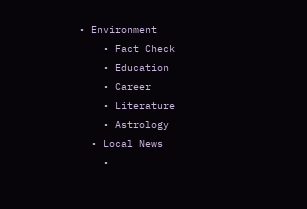• Environment
    • Fact Check
    • Education
    • Career
    • Literature
    • Astrology
  • Local News
    •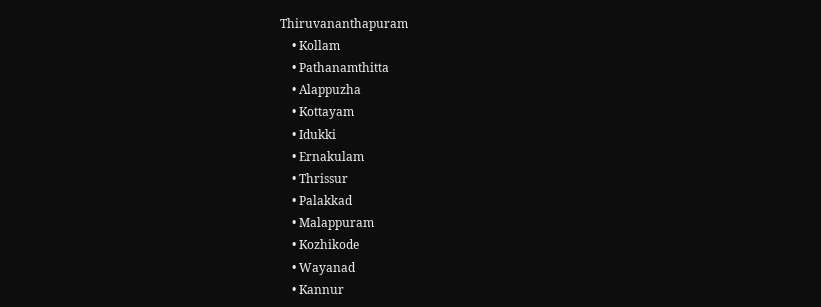Thiruvananthapuram
    • Kollam
    • Pathanamthitta
    • Alappuzha
    • Kottayam
    • Idukki
    • Ernakulam
    • Thrissur
    • Palakkad
    • Malappuram
    • Kozhikode
    • Wayanad
    • Kannur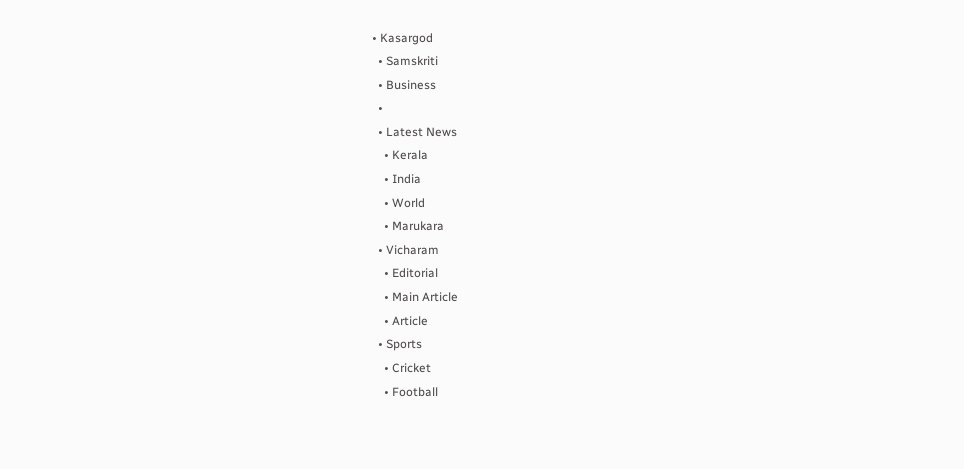• Kasargod
  • Samskriti
  • Business
  •
  • Latest News
    • Kerala
    • India
    • World
    • Marukara
  • Vicharam
    • Editorial
    • Main Article
    • Article
  • Sports
    • Cricket
    • Football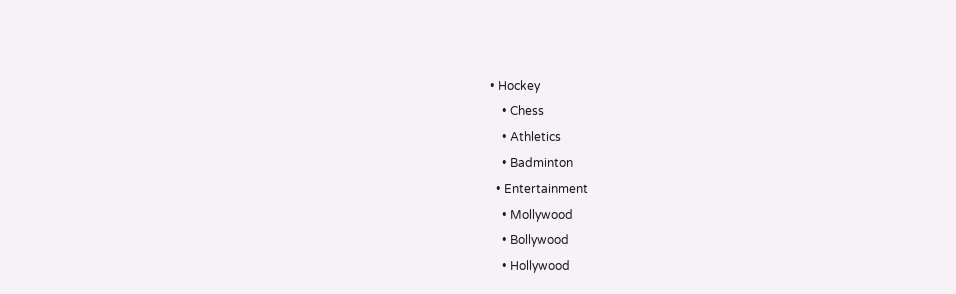• Hockey
    • Chess
    • Athletics
    • Badminton
  • Entertainment
    • Mollywood
    • Bollywood
    • Hollywood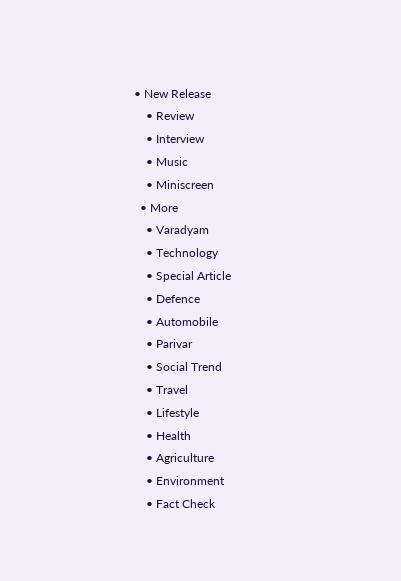• New Release
    • Review
    • Interview
    • Music
    • Miniscreen
  • More
    • Varadyam
    • Technology
    • Special Article
    • Defence
    • Automobile
    • Parivar
    • Social Trend
    • Travel
    • Lifestyle
    • Health
    • Agriculture
    • Environment
    • Fact Check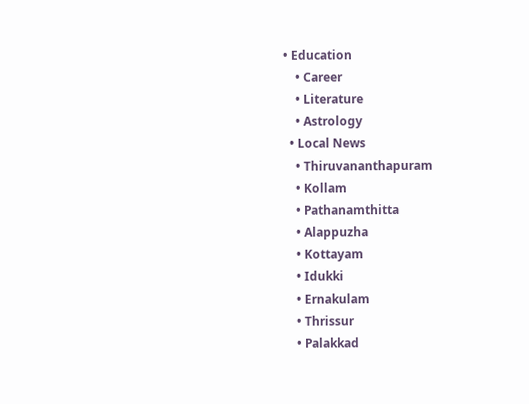• Education
    • Career
    • Literature
    • Astrology
  • Local News
    • Thiruvananthapuram
    • Kollam
    • Pathanamthitta
    • Alappuzha
    • Kottayam
    • Idukki
    • Ernakulam
    • Thrissur
    • Palakkad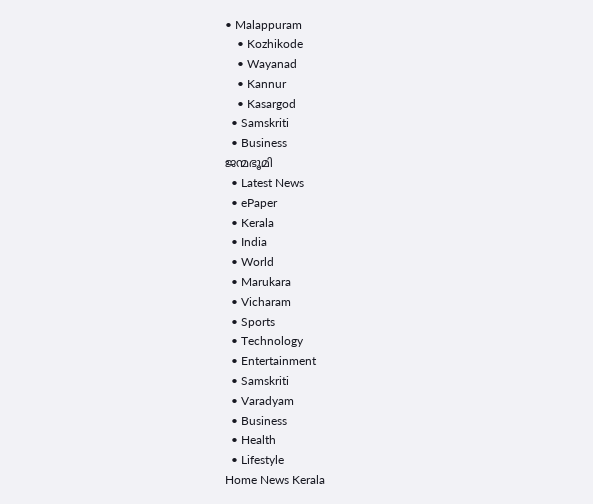• Malappuram
    • Kozhikode
    • Wayanad
    • Kannur
    • Kasargod
  • Samskriti
  • Business
ജന്മഭൂമി
  • Latest News
  • ePaper
  • Kerala
  • India
  • World
  • Marukara
  • Vicharam
  • Sports
  • Technology
  • Entertainment
  • Samskriti
  • Varadyam
  • Business
  • Health
  • Lifestyle
Home News Kerala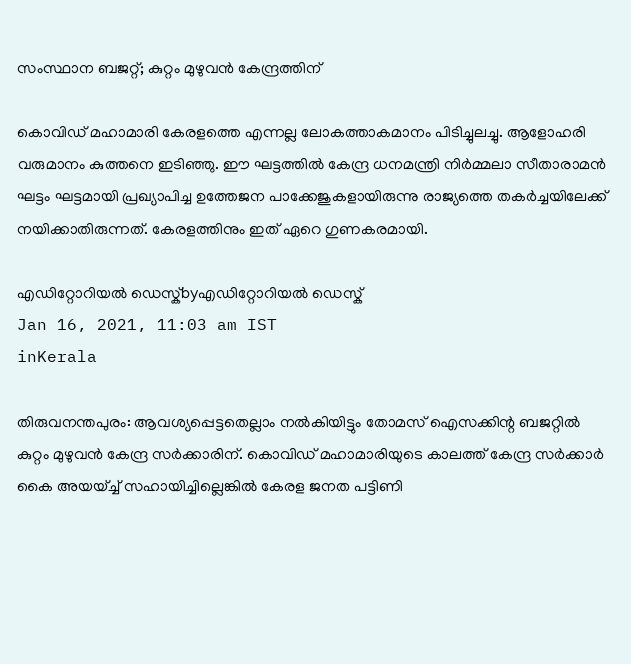സംസ്ഥാന ബജറ്റ്; കുറ്റം മുഴുവന്‍ കേന്ദ്രത്തിന്

കൊവിഡ് മഹാമാരി കേരളത്തെ എന്നല്ല ലോകത്താകമാനം പിടിച്ചുലച്ചു. ആളോഹരി വരുമാനം കുത്തനെ ഇടിഞ്ഞു. ഈ ഘട്ടത്തില്‍ കേന്ദ്ര ധനമന്ത്രി നിര്‍മ്മലാ സീതാരാമന്‍ ഘട്ടം ഘട്ടമായി പ്രഖ്യാപിച്ച ഉത്തേജന പാക്കേജുകളായിരുന്നു രാജ്യത്തെ തകര്‍ച്ചയിലേക്ക് നയിക്കാതിരുന്നത്. കേരളത്തിനും ഇത് ഏറെ ഗുണകരമായി.

എഡിറ്റോറിയൽ ഡെസ്ക്byഎഡിറ്റോറിയൽ ഡെസ്ക്
Jan 16, 2021, 11:03 am IST
inKerala

തിരുവനന്തപുരം: ആവശ്യപ്പെട്ടതെല്ലാം നല്‍കിയിട്ടും തോമസ് ഐസക്കിന്റ ബജറ്റില്‍ കുറ്റം മുഴുവന്‍ കേന്ദ്ര സര്‍ക്കാരിന്. കൊവിഡ് മഹാമാരിയുടെ കാലത്ത് കേന്ദ്ര സര്‍ക്കാര്‍ കൈ അയയ്ച്ച് സഹായിച്ചില്ലെങ്കില്‍ കേരള ജനത പട്ടിണി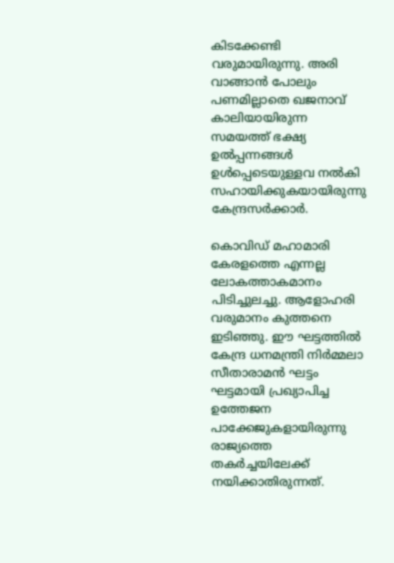കിടക്കേണ്ടി വരുമായിരുന്നു. അരി വാങ്ങാന്‍ പോലും പണമില്ലാതെ ഖജനാവ് കാലിയായിരുന്ന സമയത്ത് ഭക്ഷ്യ ഉല്‍പ്പന്നങ്ങള്‍ ഉള്‍പ്പെടെയുള്ളവ നല്‍കി സഹായിക്കുകയായിരുന്നു കേന്ദ്രസര്‍ക്കാര്‍.

കൊവിഡ് മഹാമാരി കേരളത്തെ എന്നല്ല ലോകത്താകമാനം പിടിച്ചുലച്ചു. ആളോഹരി വരുമാനം കുത്തനെ ഇടിഞ്ഞു. ഈ ഘട്ടത്തില്‍ കേന്ദ്ര ധനമന്ത്രി നിര്‍മ്മലാ സീതാരാമന്‍ ഘട്ടം ഘട്ടമായി പ്രഖ്യാപിച്ച ഉത്തേജന പാക്കേജുകളായിരുന്നു രാജ്യത്തെ തകര്‍ച്ചയിലേക്ക് നയിക്കാതിരുന്നത്.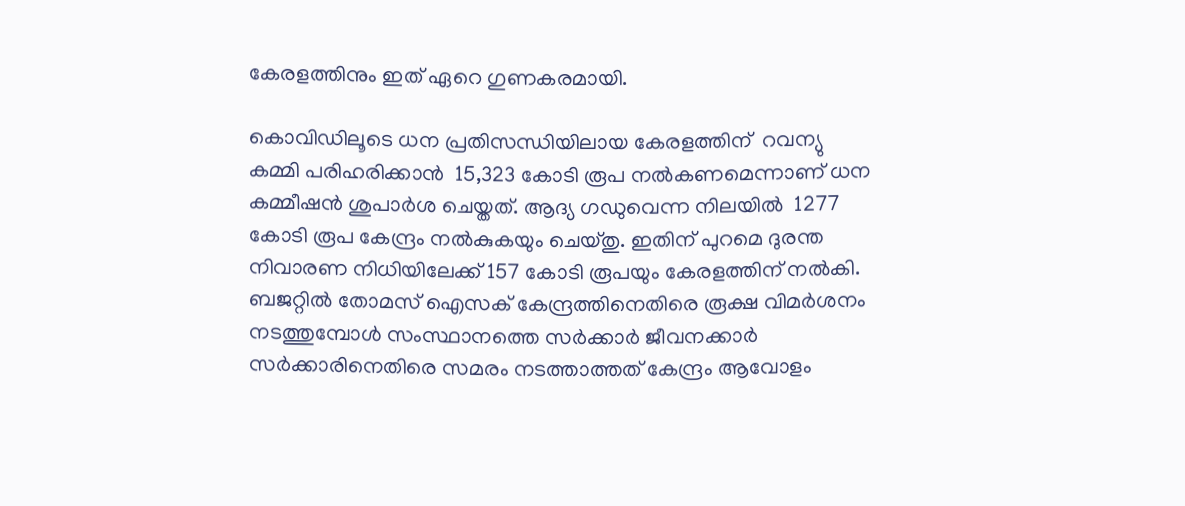കേരളത്തിനും ഇത് ഏറെ ഗുണകരമായി.

കൊവിഡിലൂടെ ധന പ്രതിസന്ധിയിലായ കേരളത്തിന്  റവന്യു കമ്മി പരിഹരിക്കാന്‍  15,323 കോടി രൂപ നല്‍കണമെന്നാണ് ധന കമ്മീഷന്‍ ശുപാര്‍ശ ചെയ്തത്. ആദ്യ ഗഡുവെന്ന നിലയില്‍  1277 കോടി രൂപ കേന്ദ്രം നല്‍കുകയും ചെയ്തു. ഇതിന് പുറമെ ദുരന്ത നിവാരണ നിധിയിലേക്ക് 157 കോടി രൂപയും കേരളത്തിന് നല്‍കി. ബജറ്റില്‍ തോമസ് ഐസക് കേന്ദ്രത്തിനെതിരെ രൂക്ഷ വിമര്‍ശനം നടത്തുമ്പോള്‍ സംസ്ഥാനത്തെ സര്‍ക്കാര്‍ ജീവനക്കാര്‍ സര്‍ക്കാരിനെതിരെ സമരം നടത്താത്തത് കേന്ദ്രം ആവോളം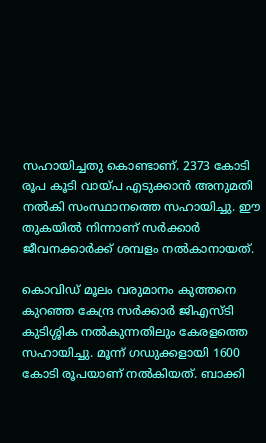സഹായിച്ചതു കൊണ്ടാണ്. 2373 കോടി രൂപ കൂടി വായ്‌പ എടുക്കാന്‍ അനുമതി നല്‍കി സംസ്ഥാനത്തെ സഹായിച്ചു. ഈ തുകയില്‍ നിന്നാണ് സര്‍ക്കാര്‍ ജീവനക്കാര്‍ക്ക് ശമ്പളം നല്‍കാനായത്.

കൊവിഡ് മൂലം വരുമാനം കുത്തനെ കുറഞ്ഞ കേന്ദ്ര സര്‍ക്കാര്‍ ജിഎസ്ടി കുടിശ്ശിക നല്‍കുന്നതിലും കേരളത്തെ സഹായിച്ചു. മൂന്ന് ഗഡുക്കളായി 1600 കോടി രൂപയാണ് നല്‍കിയത്. ബാക്കി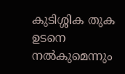കുടിശ്ശിക തുക ഉടനെ നല്‍കുമെന്നും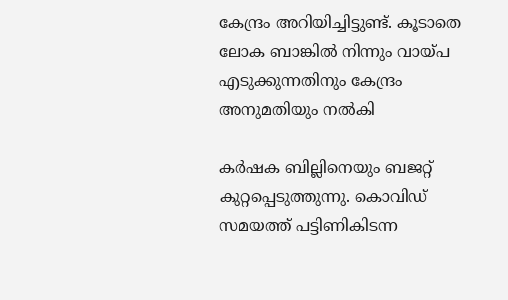കേന്ദ്രം അറിയിച്ചിട്ടുണ്ട്. കൂടാതെ ലോക ബാങ്കില്‍ നിന്നും വായ്‌പ എടുക്കുന്നതിനും കേന്ദ്രം അനുമതിയും നല്‍കി

കര്‍ഷക ബില്ലിനെയും ബജറ്റ് കുറ്റപ്പെടുത്തുന്നു. കൊവിഡ് സമയത്ത് പട്ടിണികിടന്ന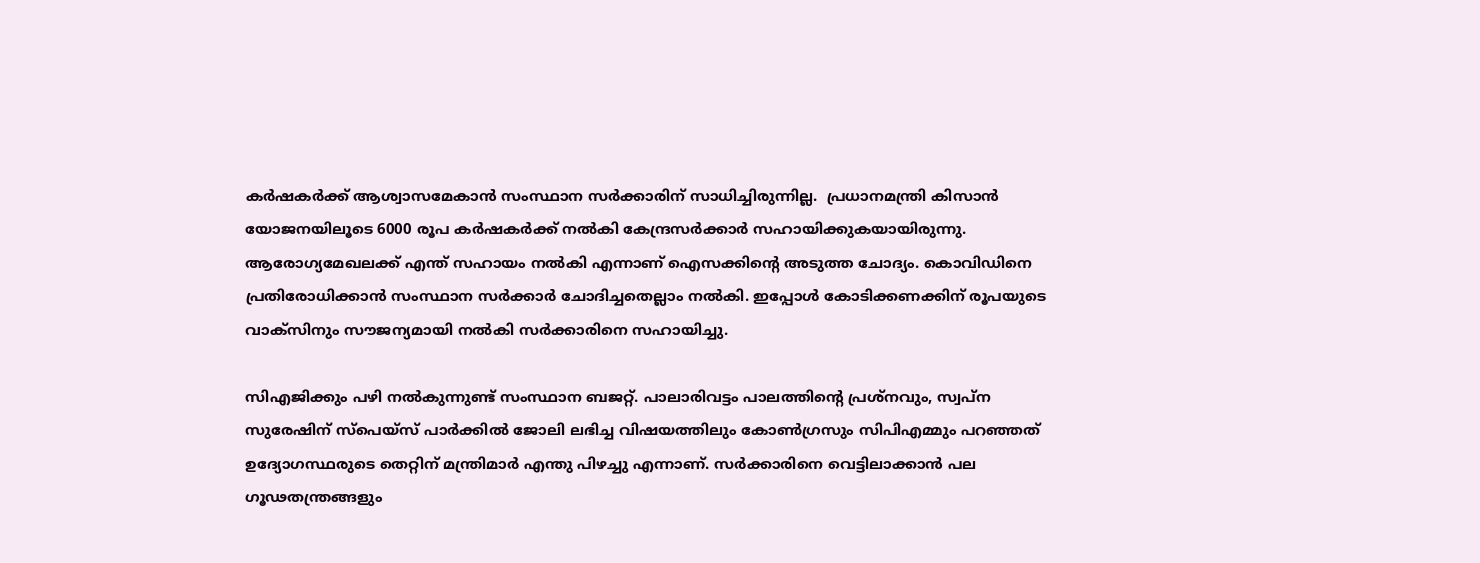കര്‍ഷകര്‍ക്ക് ആശ്വാസമേകാന്‍ സംസ്ഥാന സര്‍ക്കാരിന് സാധിച്ചിരുന്നില്ല.  പ്രധാനമന്ത്രി കിസാന്‍ യോജനയിലൂടെ 6000 രൂപ കര്‍ഷകര്‍ക്ക് നല്‍കി കേന്ദ്രസര്‍ക്കാര്‍ സഹായിക്കുകയായിരുന്നു. ആരോഗ്യമേഖലക്ക് എന്ത് സഹായം നല്‍കി എന്നാണ് ഐസക്കിന്റെ അടുത്ത ചോദ്യം. കൊവിഡിനെ പ്രതിരോധിക്കാന്‍ സംസ്ഥാന സര്‍ക്കാര്‍ ചോദിച്ചതെല്ലാം നല്‍കി. ഇപ്പോള്‍ കോടിക്കണക്കിന് രൂപയുടെ വാക്‌സിനും സൗജന്യമായി നല്‍കി സര്‍ക്കാരിനെ സഹായിച്ചു.

സിഎജിക്കും പഴി നല്‍കുന്നുണ്ട് സംസ്ഥാന ബജറ്റ്. പാലാരിവട്ടം പാലത്തിന്റെ പ്രശ്‌നവും, സ്വപ്‌ന സുരേഷിന് സ്‌പെയ്‌സ് പാര്‍ക്കില്‍ ജോലി ലഭിച്ച വിഷയത്തിലും കോണ്‍ഗ്രസും സിപിഎമ്മും പറഞ്ഞത് ഉദ്യോഗസ്ഥരുടെ തെറ്റിന് മന്ത്രിമാര്‍ എന്തു പിഴച്ചു എന്നാണ്. സര്‍ക്കാരിനെ വെട്ടിലാക്കാന്‍ പല ഗൂഢതന്ത്രങ്ങളും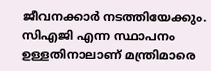ജീവനക്കാര്‍ നടത്തിയേക്കും. സിഎജി എന്ന സ്ഥാപനം ഉള്ളതിനാലാണ് മന്ത്രിമാരെ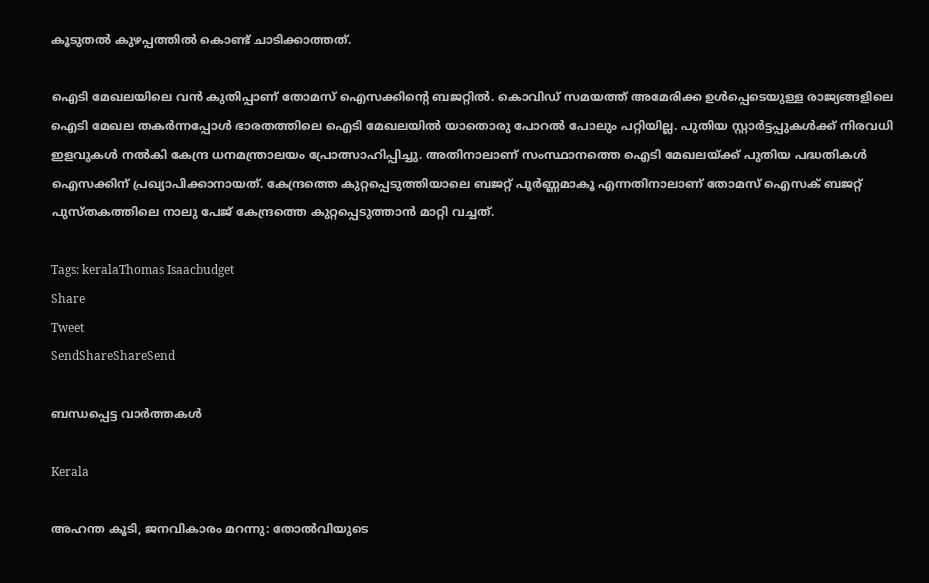കൂടുതല്‍ കുഴപ്പത്തില്‍ കൊണ്ട് ചാടിക്കാത്തത്.

ഐടി മേഖലയിലെ വന്‍ കുതിപ്പാണ് തോമസ് ഐസക്കിന്റെ ബജറ്റില്‍. കൊവിഡ് സമയത്ത് അമേരിക്ക ഉള്‍പ്പെടെയുള്ള രാജ്യങ്ങളിലെ ഐടി മേഖല തകര്‍ന്നപ്പോള്‍ ഭാരതത്തിലെ ഐടി മേഖലയില്‍ യാതൊരു പോറല്‍ പോലും പറ്റിയില്ല. പുതിയ സ്റ്റാര്‍ട്ടപ്പുകള്‍ക്ക് നിരവധി ഇളവുകള്‍ നല്‍കി കേന്ദ്ര ധനമന്ത്രാലയം പ്രോത്സാഹിപ്പിച്ചു. അതിനാലാണ് സംസ്ഥാനത്തെ ഐടി മേഖലയ്‌ക്ക് പുതിയ പദ്ധതികള്‍ ഐസക്കിന് പ്രഖ്യാപിക്കാനായത്. കേന്ദ്രത്തെ കുറ്റപ്പെടുത്തിയാലെ ബജറ്റ് പൂര്‍ണ്ണമാകൂ എന്നതിനാലാണ് തോമസ് ഐസക് ബജറ്റ് പുസ്തകത്തിലെ നാലു പേജ് കേന്ദ്രത്തെ കുറ്റപ്പെടുത്താന്‍ മാറ്റി വച്ചത്.

Tags: keralaThomas Isaacbudget
Share
Tweet
SendShareShareSend

ബന്ധപ്പെട്ട വാര്‍ത്തകള്‍

Kerala

അഹന്ത കൂടി, ജനവികാരം മറന്നു: തോല്‍വിയുടെ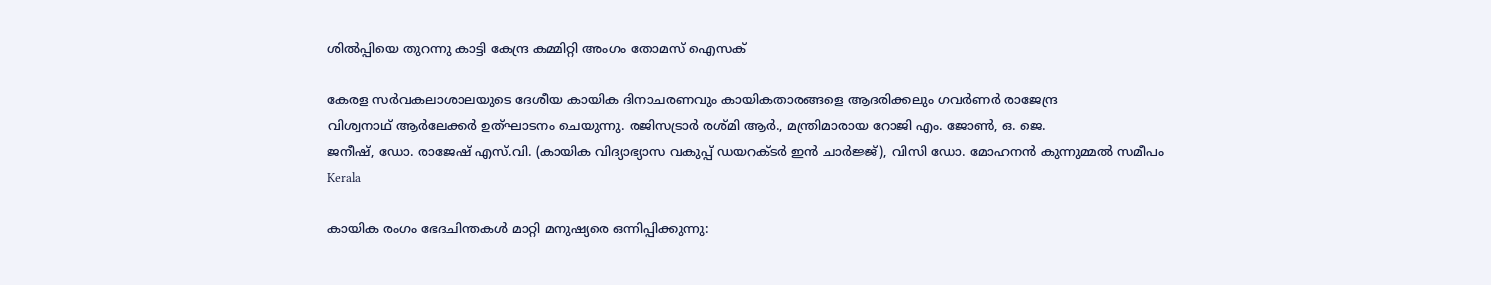ശില്‍പ്പിയെ തുറന്നു കാട്ടി കേന്ദ്ര കമ്മിറ്റി അംഗം തോമസ് ഐസക്

കേരള സര്‍വകലാശാലയുടെ ദേശീയ കായിക ദിനാചരണവും കായികതാരങ്ങളെ ആദരിക്കലും ഗവര്‍ണര്‍ രാജേന്ദ്ര
വിശ്വനാഥ് ആര്‍ലേക്കര്‍ ഉത്ഘാടനം ചെയുന്നു. രജിസട്രാര്‍ രശ്മി ആര്‍., മന്ത്രിമാരായ റോജി എം. ജോണ്‍, ഒ. ജെ.
ജനീഷ്, ഡോ. രാജേഷ് എസ്.വി. (കായിക വിദ്യാഭ്യാസ വകുപ്പ് ഡയറക്ടര്‍ ഇന്‍ ചാര്‍ജ്ജ്), വിസി ഡോ. മോഹനന്‍ കുന്നുമ്മല്‍ സമീപം
Kerala

കായിക രംഗം ഭേദചിന്തകള്‍ മാറ്റി മനുഷ്യരെ ഒന്നിപ്പിക്കുന്നു: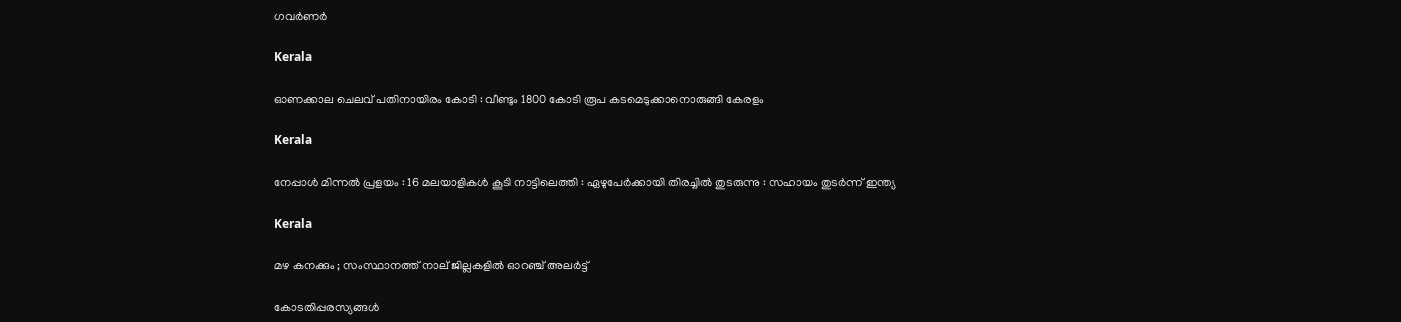ഗവര്‍ണര്‍

Kerala

ഓണക്കാല ചെലവ് പതിനായിരം കോടി : വീണ്ടും 1800 കോടി രൂപ കടമെടുക്കാനൊരുങ്ങി കേരളം

Kerala

നേപ്പാൾ മിന്നൽ പ്രളയം : 16 മലയാളികള്‍ കൂടി നാട്ടിലെത്തി : ഏഴുപേര്‍ക്കായി തിരച്ചില്‍ തുടരുന്നു : സഹായം തുടർന്ന് ഇന്ത്യ

Kerala

മഴ കനക്കും ; സംസ്ഥാനത്ത് നാല് ജില്ലകളില്‍ ഓറഞ്ച് അലര്‍ട്ട്

കോടതിപ്പരസ്യങ്ങള്‍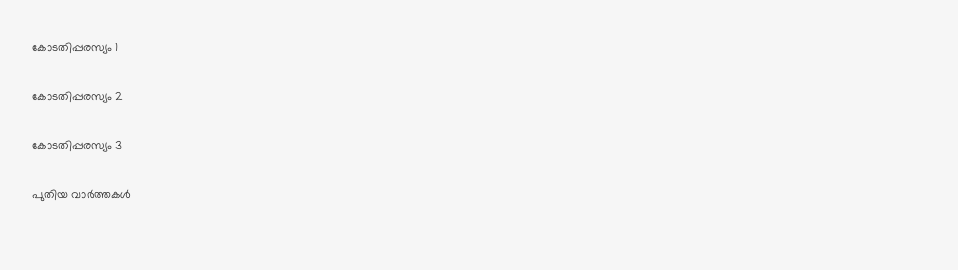കോടതിപ്പരസ്യം 1

കോടതിപ്പരസ്യം 2

കോടതിപ്പരസ്യം 3

പുതിയ വാര്‍ത്തകള്‍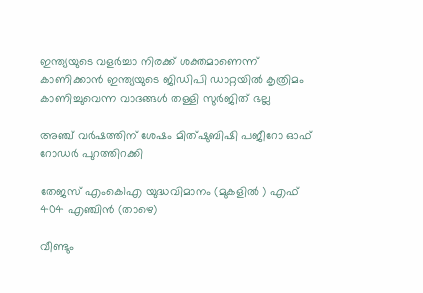ഇന്ത്യയുടെ വളർച്ചാ നിരക്ക് ശക്തമാണെന്ന് കാണിക്കാൻ ഇന്ത്യയുടെ ജിഡിപി ഡാറ്റയിൽ കൃത്രിമം കാണിച്ചുവെന്ന വാദങ്ങൾ തള്ളി സുർജിത് ഭല്ല

അഞ്ച് വര്‍ഷത്തിന് ശേഷം മിത്ഷുബിഷി പജീറോ ഓഫ് റോഡര്‍ പുറത്തിറക്കി

തേജസ് എംകെ1എ യുദ്ധവിമാനം (മുകളില്‍ ) എഫ് 404 എഞ്ചിന്‍ (താഴെ)

വീണ്ടും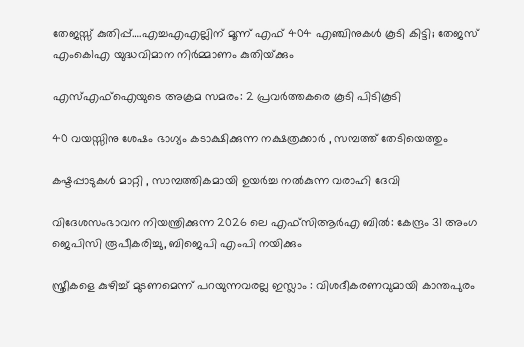തേജസ്സ് കുതിപ്പ്….എച്ചഎഎല്ലിന് മൂന്ന് എഫ് 404 എഞ്ചിനുകൾ കൂടി കിട്ടി; തേജസ് എംകെ1എ യുദ്ധവിമാന നിര്‍മ്മാണം കുതിയ്‌ക്കും

എസ്എഫ്ഐയുടെ അക്രമ സമരം: 2 പ്രവര്‍ത്തകരെ കൂടി പിടികൂടി

40 വയസ്സിനു ശേഷം ഭാഗ്യം കടാക്ഷിക്കുന്ന നക്ഷത്രക്കാർ , സമ്പത്ത് തേടിയെത്തും

കഷ്ടപ്പാടുകൾ മാറ്റി , സാമ്പത്തികമായി ഉയർച്ച നൽകുന്ന വരാഹി ദേവി

വിദേശസംഭാവന നിയന്ത്രിക്കുന്ന 2026 ലെ എഫ്‌സി‌ആർ‌എ ബിൽ: കേന്ദ്രം 31 അംഗ ജെ‌പി‌സി രൂപീകരിച്ചു, ബിജെപി എംപി നയിക്കും

സ്ത്രീകളെ കുഴിച്ച് മുടണമെന്ന് പറയുന്നവരല്ല ഇസ്ലാം : വിശദീകരണവുമായി കാന്തപുരം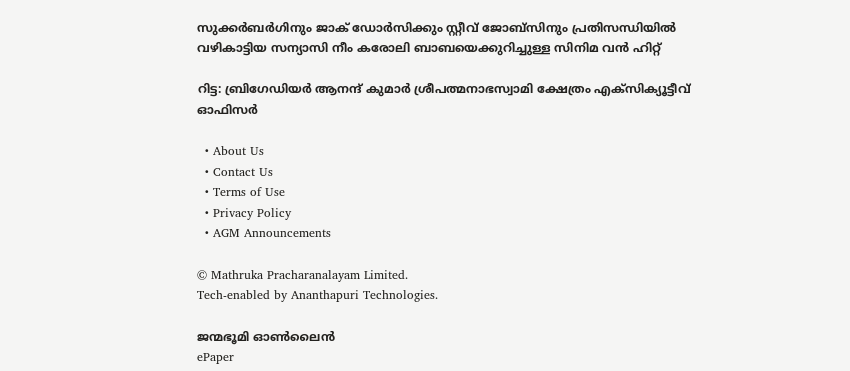സുക്കര്‍ബര്‍ഗിനും ജാക് ഡോര്‍സിക്കും സ്റ്റീവ് ജോബ്സിനും പ്രതിസന്ധിയില്‍ വഴികാട്ടിയ സന്യാസി നീം കരോലി ബാബയെക്കുറിച്ചുള്ള സിനിമ വന്‍ ഹിറ്റ്

റിട്ട: ബ്രിഗേഡിയര്‍ ആനന്ദ് കുമാര്‍ ശ്രീപത്മനാഭസ്വാമി ക്ഷേത്രം എക്സിക്യൂട്ടീവ് ഓഫിസര്‍

  • About Us
  • Contact Us
  • Terms of Use
  • Privacy Policy
  • AGM Announcements

© Mathruka Pracharanalayam Limited.
Tech-enabled by Ananthapuri Technologies.

ജന്മഭൂമി ഓണ്‍ലൈന്‍
ePaper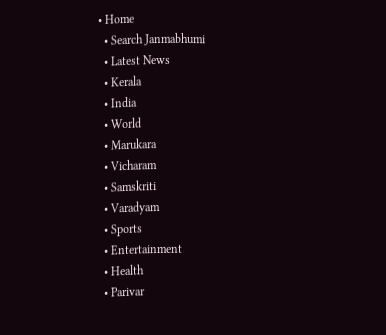• Home
  • Search Janmabhumi
  • Latest News
  • Kerala
  • India
  • World
  • Marukara
  • Vicharam
  • Samskriti
  • Varadyam
  • Sports
  • Entertainment
  • Health
  • Parivar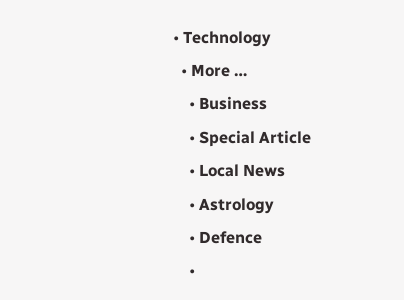• Technology
  • More …
    • Business
    • Special Article
    • Local News
    • Astrology
    • Defence
    •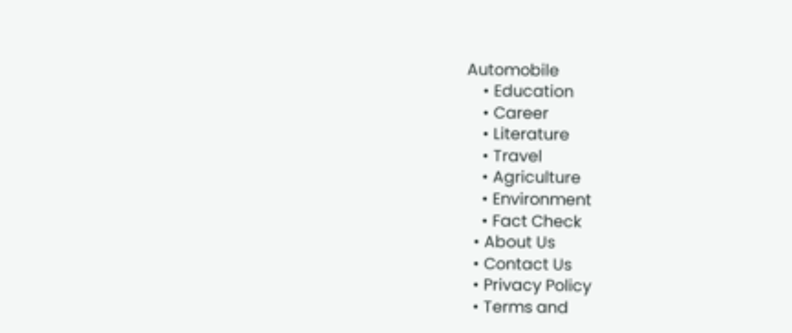Automobile
    • Education
    • Career
    • Literature
    • Travel
    • Agriculture
    • Environment
    • Fact Check
  • About Us
  • Contact Us
  • Privacy Policy
  • Terms and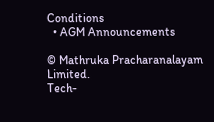Conditions
  • AGM Announcements

© Mathruka Pracharanalayam Limited.
Tech-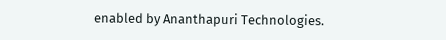enabled by Ananthapuri Technologies.